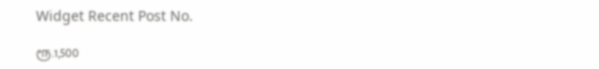Widget Recent Post No.

ரூ.1,500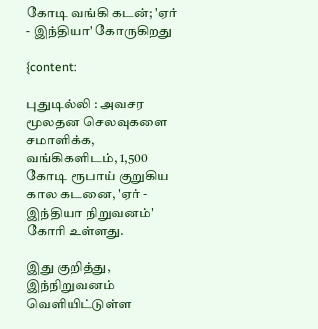கோடி வங்கி கடன்; 'ஏர் - இந்தியா' கோருகிறது

{content:

புதுடில்லி : அவசர மூலதன செலவுகளை சமாளிக்க, வங்கிகளிடம், 1,500 கோடி ரூபாய் குறுகிய கால கடனை, 'ஏர் - இந்தியா நிறுவனம்' கோரி உள்ளது.

இது குறித்து, இந்நிறுவனம் வெளியிட்டுள்ள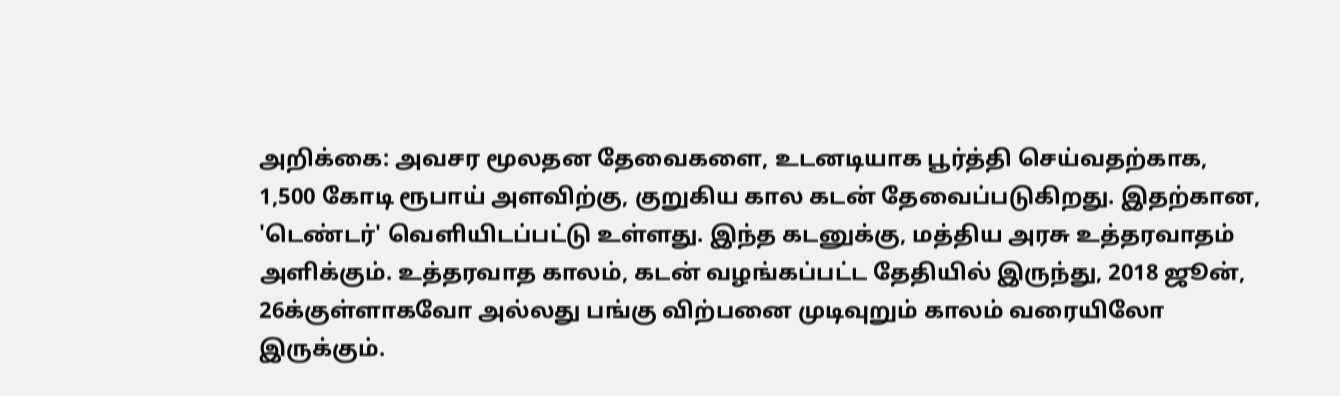அறிக்கை: அவசர மூலதன தேவைகளை, உடனடியாக பூர்த்தி செய்வதற்காக, 1,500 கோடி ரூபாய் அளவிற்கு, குறுகிய கால கடன் தேவைப்படுகிறது. இதற்கான, 'டெண்டர்' வெளியிடப்பட்டு உள்ளது. இந்த கடனுக்கு, மத்திய அரசு உத்தரவாதம் அளிக்கும். உத்தரவாத காலம், கடன் வழங்கப்பட்ட தேதியில் இருந்து, 2018 ஜூன், 26க்குள்ளாகவோ அல்லது பங்கு விற்பனை முடிவுறும் காலம் வரையிலோ இருக்கும்.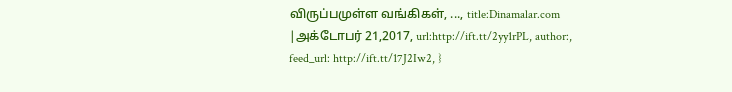விருப்பமுள்ள வங்கிகள், ..., title:Dinamalar.com |அக்டோபர் 21,2017, url:http://ift.tt/2yy1rPL, author:, feed_url: http://ift.tt/17J2Iw2, }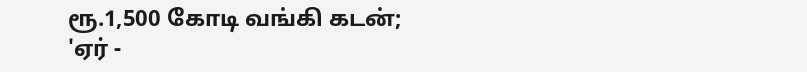ரூ.1,500 கோடி வங்கி கடன்; 'ஏர் -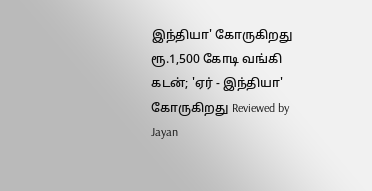இந்தியா' கோருகிறது ரூ.1,500 கோடி வங்கி கடன்; 'ஏர் - இந்தியா' கோருகிறது Reviewed by Jayan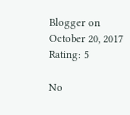Blogger on October 20, 2017 Rating: 5

No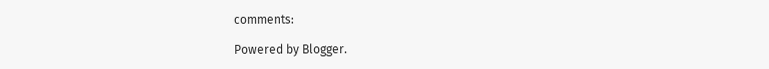comments:

Powered by Blogger.